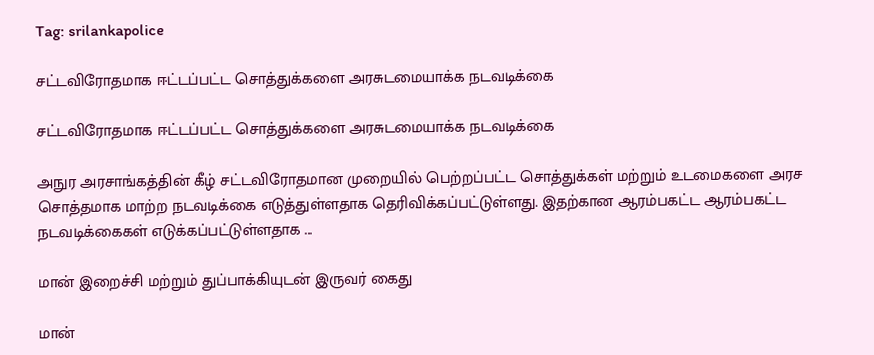Tag: srilankapolice

சட்டவிரோதமாக ஈட்டப்பட்ட சொத்துக்களை அரசுடமையாக்க நடவடிக்கை

சட்டவிரோதமாக ஈட்டப்பட்ட சொத்துக்களை அரசுடமையாக்க நடவடிக்கை

அநுர அரசாங்கத்தின் கீழ் சட்டவிரோதமான முறையில் பெற்றப்பட்ட சொத்துக்கள் மற்றும் உடமைகளை அரச சொத்தமாக மாற்ற நடவடிக்கை எடுத்துள்ளதாக தெரிவிக்கப்பட்டுள்ளது. இதற்கான ஆரம்பகட்ட ஆரம்பகட்ட நடவடிக்கைகள் எடுக்கப்பட்டுள்ளதாக ...

மான் இறைச்சி மற்றும் துப்பாக்கியுடன் இருவர் கைது

மான்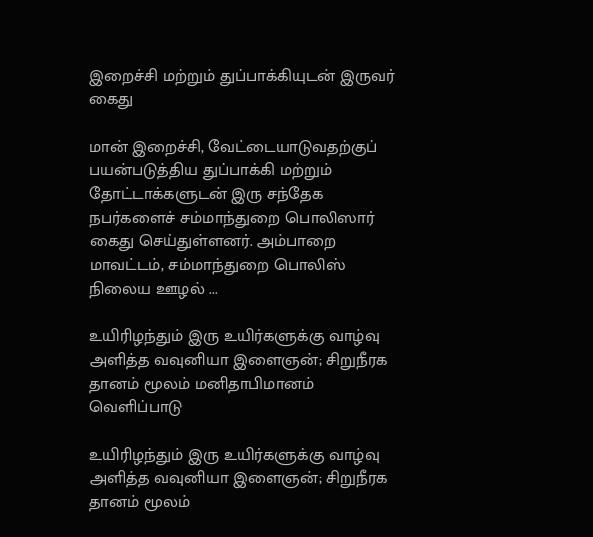இறைச்சி மற்றும் துப்பாக்கியுடன் இருவர் கைது

மான் இறைச்சி, வேட்டையாடுவதற்குப் பயன்படுத்திய துப்பாக்கி மற்றும் தோட்டாக்களுடன் இரு சந்தேக நபர்களைச் சம்மாந்துறை பொலிஸார் கைது செய்துள்ளனர். அம்பாறை மாவட்டம், சம்மாந்துறை பொலிஸ் நிலைய ஊழல் ...

உயிரிழந்தும் இரு உயிர்களுக்கு வாழ்வு அளித்த வவுனியா இளைஞன்; சிறுநீரக தானம் மூலம் மனிதாபிமானம் வெளிப்பாடு

உயிரிழந்தும் இரு உயிர்களுக்கு வாழ்வு அளித்த வவுனியா இளைஞன்; சிறுநீரக தானம் மூலம்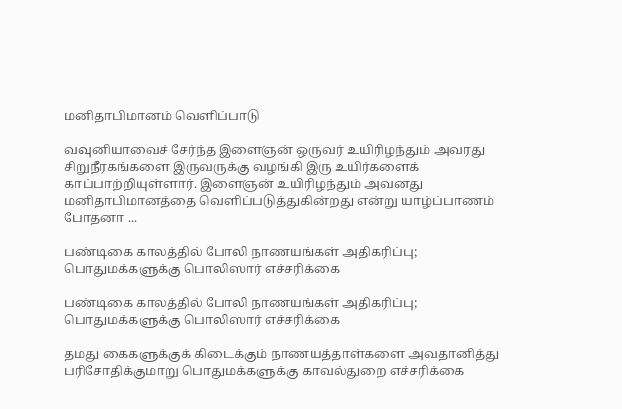மனிதாபிமானம் வெளிப்பாடு

வவுனியாவைச் சேர்ந்த இளைஞன் ஒருவர் உயிரிழந்தும் அவரது சிறுநீரகங்களை இருவருக்கு வழங்கி இரு உயிர்களைக் காப்பாற்றியுள்ளார். இளைஞன் உயிரிழந்தும் அவனது மனிதாபிமானத்தை வெளிப்படுத்துகின்றது என்று யாழ்ப்பாணம் போதனா ...

பண்டிகை காலத்தில் போலி நாணயங்கள் அதிகரிப்பு; பொதுமக்களுக்கு பொலிஸார் எச்சரிக்கை

பண்டிகை காலத்தில் போலி நாணயங்கள் அதிகரிப்பு; பொதுமக்களுக்கு பொலிஸார் எச்சரிக்கை

தமது கைகளுக்குக் கிடைக்கும் நாணயத்தாள்களை அவதானித்து பரிசோதிக்குமாறு பொதுமக்களுக்கு காவல்துறை எச்சரிக்கை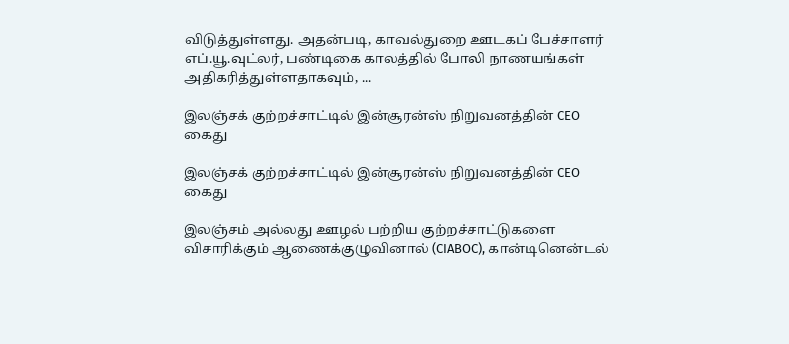விடுத்துள்ளது. அதன்படி, காவல்துறை ஊடகப் பேச்சாளர் எப்.யூ.வுட்லர், பண்டிகை காலத்தில் போலி நாணயங்கள் அதிகரித்துள்ளதாகவும், ...

இலஞ்சக் குற்றச்சாட்டில் இன்சூரன்ஸ் நிறுவனத்தின் CEO கைது

இலஞ்சக் குற்றச்சாட்டில் இன்சூரன்ஸ் நிறுவனத்தின் CEO கைது

இலஞ்சம் அல்லது ஊழல் பற்றிய குற்றச்சாட்டுகளை விசாரிக்கும் ஆணைக்குழுவினால் (CIABOC), கான்டினென்டல்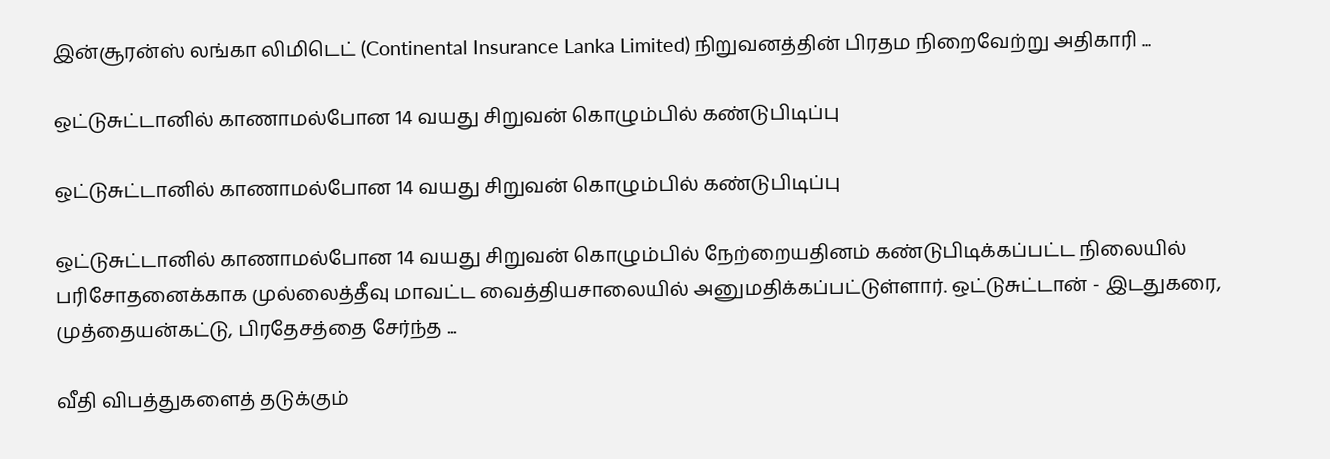இன்சூரன்ஸ் லங்கா லிமிடெட் (Continental Insurance Lanka Limited) நிறுவனத்தின் பிரதம நிறைவேற்று அதிகாரி ...

ஒட்டுசுட்டானில் காணாமல்போன 14 வயது சிறுவன் கொழும்பில் கண்டுபிடிப்பு

ஒட்டுசுட்டானில் காணாமல்போன 14 வயது சிறுவன் கொழும்பில் கண்டுபிடிப்பு

ஒட்டுசுட்டானில் காணாமல்போன 14 வயது சிறுவன் கொழும்பில் நேற்றையதினம் கண்டுபிடிக்கப்பட்ட நிலையில் பரிசோதனைக்காக முல்லைத்தீவு மாவட்ட வைத்தியசாலையில் அனுமதிக்கப்பட்டுள்ளார். ஒட்டுசுட்டான் - இடதுகரை, முத்தையன்கட்டு, பிரதேசத்தை சேர்ந்த ...

வீதி விபத்துகளைத் தடுக்கும்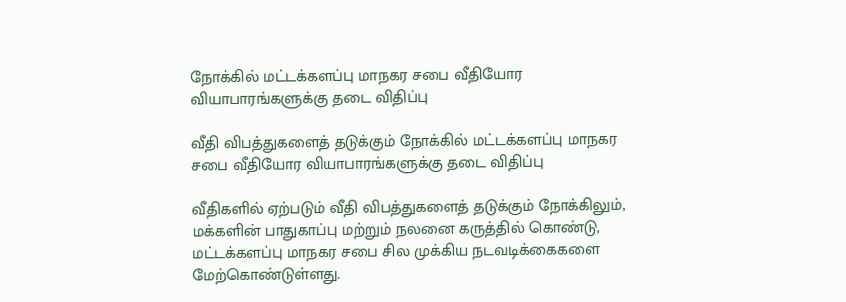நோக்கில் மட்டக்களப்பு மாநகர சபை வீதியோர வியாபாரங்களுக்கு தடை விதிப்பு

வீதி விபத்துகளைத் தடுக்கும் நோக்கில் மட்டக்களப்பு மாநகர சபை வீதியோர வியாபாரங்களுக்கு தடை விதிப்பு

வீதிகளில் ஏற்படும் வீதி விபத்துகளைத் தடுக்கும் நோக்கிலும், மக்களின் பாதுகாப்பு மற்றும் நலனை கருத்தில் கொண்டு, மட்டக்களப்பு மாநகர சபை சில முக்கிய நடவடிக்கைகளை மேற்கொண்டுள்ளது.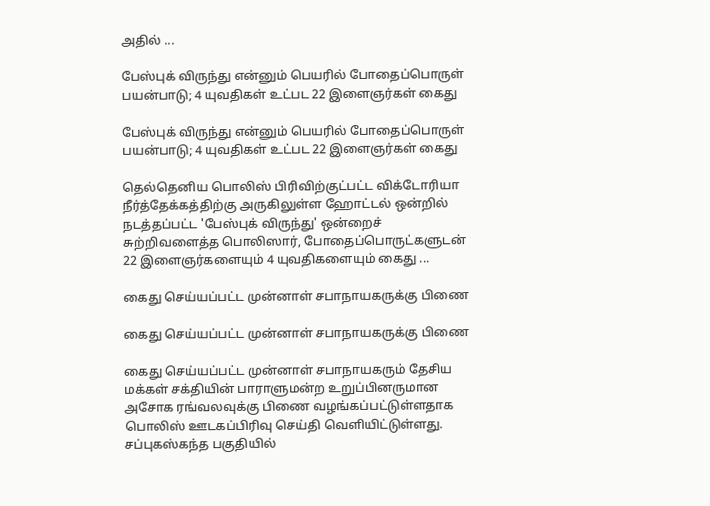அதில் ...

பேஸ்புக் விருந்து என்னும் பெயரில் போதைப்பொருள் பயன்பாடு; 4 யுவதிகள் உட்பட 22 இளைஞர்கள் கைது

பேஸ்புக் விருந்து என்னும் பெயரில் போதைப்பொருள் பயன்பாடு; 4 யுவதிகள் உட்பட 22 இளைஞர்கள் கைது

தெல்தெனிய பொலிஸ் பிரிவிற்குட்பட்ட விக்டோரியா நீர்த்தேக்கத்திற்கு அருகிலுள்ள ஹோட்டல் ஒன்றில் நடத்தப்பட்ட 'பேஸ்புக் விருந்து' ஒன்றைச் சுற்றிவளைத்த பொலிஸார், போதைப்பொருட்களுடன் 22 இளைஞர்களையும் 4 யுவதிகளையும் கைது ...

கைது செய்யப்பட்ட முன்னாள் சபாநாயகருக்கு பிணை

கைது செய்யப்பட்ட முன்னாள் சபாநாயகருக்கு பிணை

கைது செய்யப்பட்ட முன்னாள் சபாநாயகரும் தேசிய மக்கள் சக்தியின் பாராளுமன்ற உறுப்பினருமான அசோக ரங்வலவுக்கு பிணை வழங்கப்பட்டுள்ளதாக பொலிஸ் ஊடகப்பிரிவு செய்தி வெளியிட்டுள்ளது. சப்புகஸ்கந்த பகுதியில்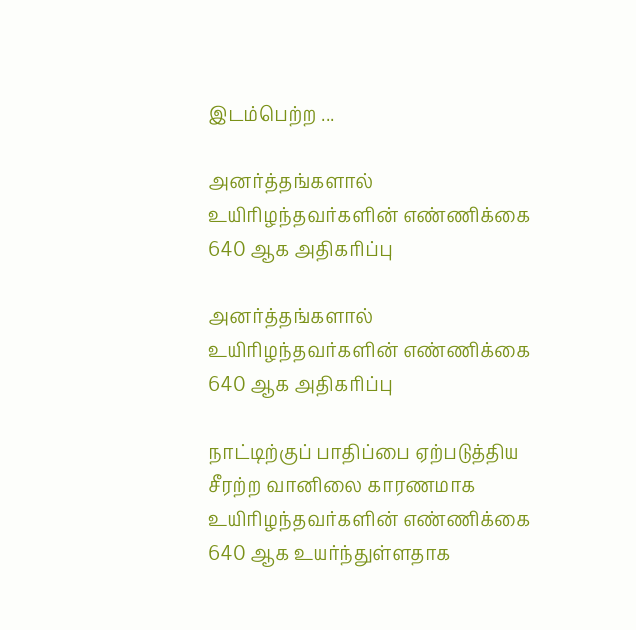இடம்பெற்ற ...

அனர்த்தங்களால் உயிரிழந்தவர்களின் எண்ணிக்கை 640 ஆக அதிகரிப்பு

அனர்த்தங்களால் உயிரிழந்தவர்களின் எண்ணிக்கை 640 ஆக அதிகரிப்பு

நாட்டிற்குப் பாதிப்பை ஏற்படுத்திய சீரற்ற வானிலை காரணமாக உயிரிழந்தவர்களின் எண்ணிக்கை 640 ஆக உயர்ந்துள்ளதாக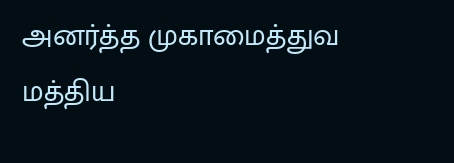அனர்த்த முகாமைத்துவ மத்திய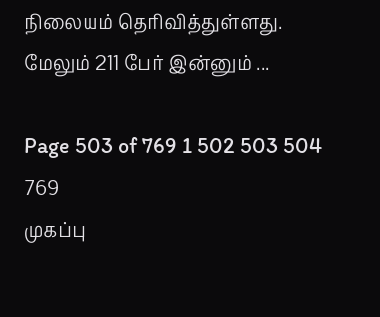நிலையம் தெரிவித்துள்ளது. மேலும் 211 பேர் இன்னும் ...

Page 503 of 769 1 502 503 504 769
முகப்பு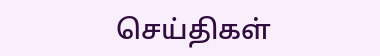செய்திகள்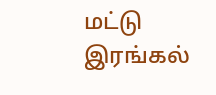மட்டு
இரங்கல்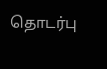தொடர்பு